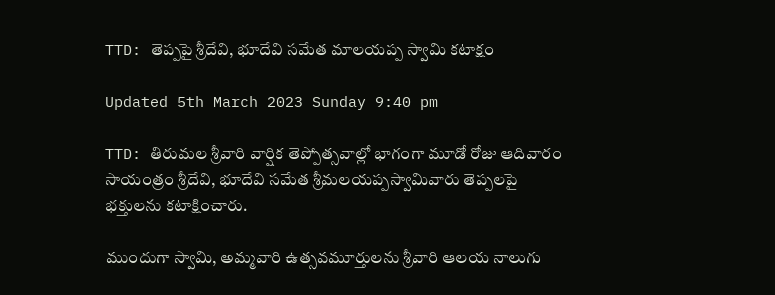TTD: తెప్ప‌పై శ్రీ‌దేవి, భూదేవి స‌మేత మాలయప్ప స్వామి క‌టాక్షం

Updated 5th March 2023 Sunday 9:40 pm

TTD: తిరుమల శ్రీవారి వార్షిక తెప్పోత్సవాల్లో భాగంగా మూడో రోజు ఆదివారం సాయంత్రం శ్రీ‌దేవి, భూదేవి స‌మేత శ్రీ‌మ‌ల‌య‌ప్ప‌స్వామివారు తెప్పలపై భక్తులను క‌టాక్షించారు.

ముందుగా స్వామి, అమ్మవారి ఉత్సవమూర్తులను శ్రీవారి ఆలయ నాలుగు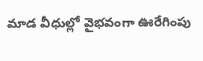మాడ వీధుల్లో వైభవంగా ఊరేగింపు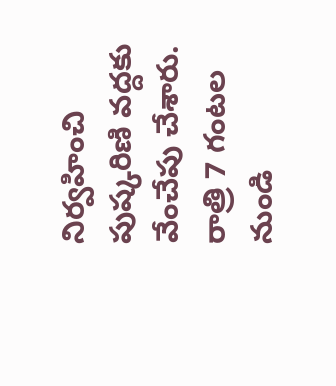నిర్వ‌హించి పుష్కరిణి వద్దకు వేంచేపు చేశారు. రాత్రి 7 గంటల నుండి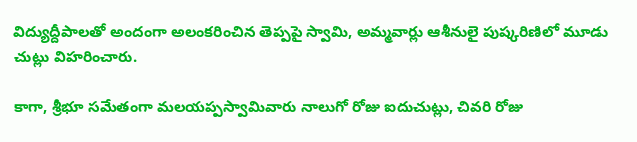విద్యుద్దీపాలతో అందంగా అలంకరించిన తెప్పపై స్వామి, అమ్మ‌వార్లు ఆశీనులై పుష్కరిణిలో మూడు చుట్లు విహరించారు.

కాగా, శ్రీభూ సమేతంగా మలయప్పస్వామివారు నాలుగో రోజు ఐదుచుట్లు, చివ‌రి రోజు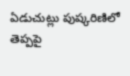ఏడుచుట్లు పుష్క‌రిణిలో తెప్పపై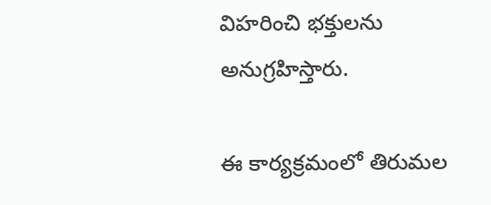విహరించి భక్తులను అనుగ్రహిస్తారు.

ఈ కార్యక్రమంలో తిరుమల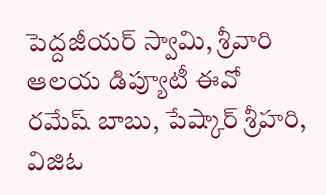పెద్దజీయర్ స్వామి, శ్రీవారి ఆలయ డిప్యూటీ ఈవో రమేష్ బాబు, పేష్కార్ శ్రీహరి, విజిఓ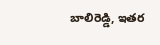బాలిరెడ్డి, ఇతర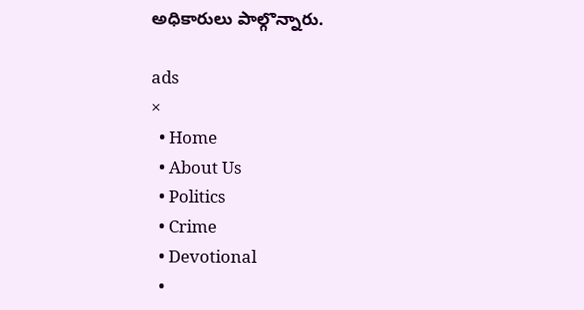అధికారులు పాల్గొన్నారు.

ads
×
  • Home
  • About Us
  • Politics
  • Crime
  • Devotional
  •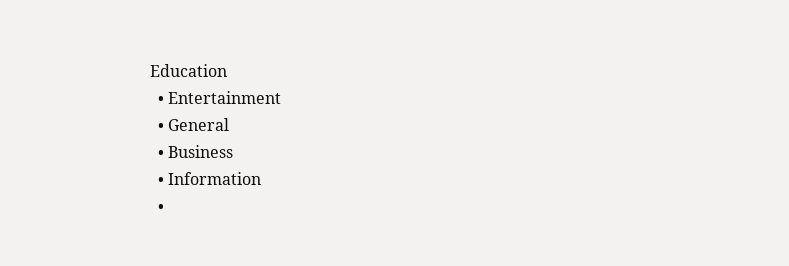Education
  • Entertainment
  • General
  • Business
  • Information
  •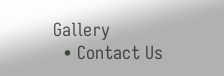Gallery
  • Contact Us